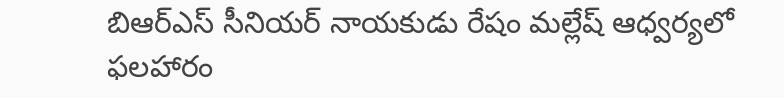బిఆర్ఎస్ సీనియ‌ర్ నాయ‌కుడు రేషం మ‌ల్లేష్ ఆధ్వ‌ర్య‌లో ఫ‌ల‌హారం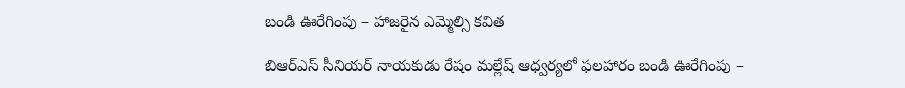బండి ఊరేగింపు – హాజ‌రైన ఎమ్మెల్సి క‌విత‌

బిఆర్ఎస్ సీనియ‌ర్ నాయ‌కుడు రేషం మ‌ల్లేష్ ఆధ్వ‌ర్య‌లో ఫ‌ల‌హారం బండి ఊరేగింపు –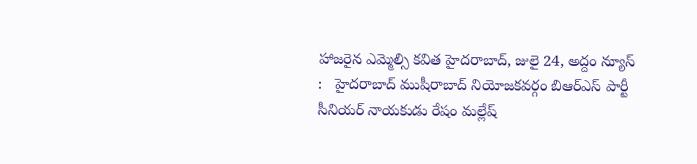హాజ‌రైన ఎమ్మెల్సి క‌విత‌ హైదరాబాద్, జులై 24, అద్దం న్యూస్ :   హైద‌రాబాద్ ముషీరాబాద్ నియోజ‌క‌వ‌ర్గం బిఆర్ఎస్ పార్టీ సీనియ‌ర్ నాయ‌కుడు రేషం మ‌ల్లేష్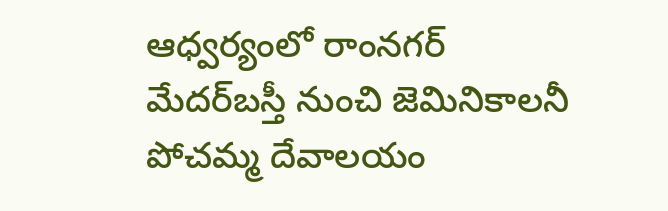ఆధ్వ‌ర్యంలో రాంన‌గ‌ర్ మేద‌ర్‌బ‌స్తీ నుంచి జెమినికాల‌నీ పోచ‌మ్మ దేవాల‌యం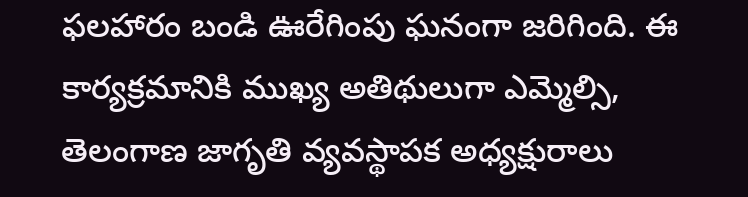ఫ‌ల‌హారం బండి ఊరేగింపు ఘ‌నంగా జ‌రిగింది. ఈ కార్య‌క్ర‌మానికి ముఖ్య అతిథులుగా ఎమ్మెల్సి, తెలంగాణ జాగృతి వ్య‌వ‌స్థాప‌క‌ అధ్యక్షురాలు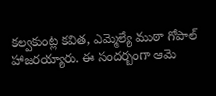క‌ల్వ‌కుంట్ల క‌విత, ఎమ్మెల్యే ముఠా గోపాల్‌ హాజ‌ర‌య్యారు. ఈ సంద‌ర్బంగా ఆమె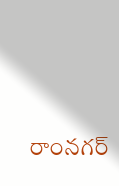రాంన‌గ‌ర్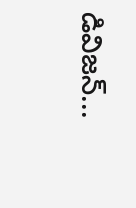డివిజ‌న్...